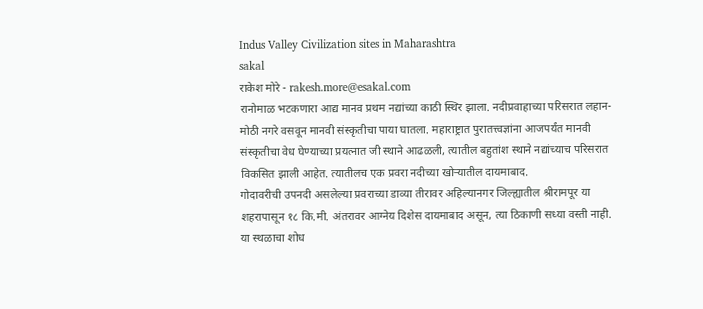Indus Valley Civilization sites in Maharashtra
sakal
राकेश मोरे - rakesh.more@esakal.com
रानोमाळ भटकणारा आद्य मानव प्रथम नद्यांच्या काठी स्थिर झाला. नदीप्रवाहाच्या परिसरात लहान-मोठी नगरे वसवून मानवी संस्कृतीचा पाया घातला. महाराष्ट्रात पुरातत्त्वज्ञांना आजपर्यंत मानवी संस्कृतीचा वेध घेण्याच्या प्रयत्नात जी स्थाने आढळली, त्यातील बहुतांश स्थाने नद्यांच्याच परिसरात विकसित झाली आहेत. त्यातीलच एक प्रवरा नदीच्या खोऱ्यातील दायमाबाद.
गोदावरीची उपनदी असलेल्या प्रवराच्या डाव्या तीरावर अहिल्यानगर जिल्ह्यातील श्रीरामपूर या शहरापासून १८ कि.मी. अंतरावर आग्नेय दिशेस दायमाबाद असून, त्या ठिकाणी सध्या वस्ती नाही. या स्थळाचा शोध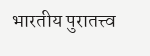भारतीय पुरातत्त्व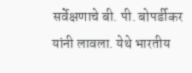सर्वेक्षणाचे बी. पी. बोपर्डीकर यांनी लावला. येथे भारतीय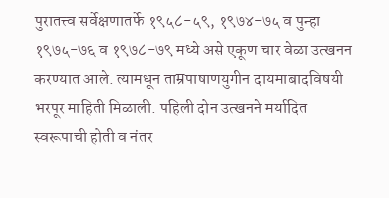पुरातत्त्व सर्वेक्षणातर्फे १९५८-५९, १९७४-७५ व पुन्हा १९७५-७६ व १९७८-७९ मध्ये असे एकूण चार वेळा उत्खनन करण्यात आले. त्यामधून ताम्रपाषाणयुगीन दायमाबादविषयी भरपूर माहिती मिळाली. पहिली दोन उत्खनने मर्यादित स्वरूपाची होती व नंतर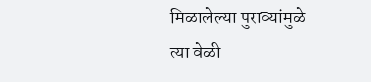मिळालेल्या पुराव्यांमुळे त्या वेळी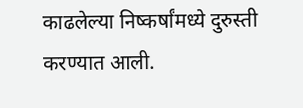काढलेल्या निष्कर्षांमध्ये दुरुस्ती करण्यात आली.